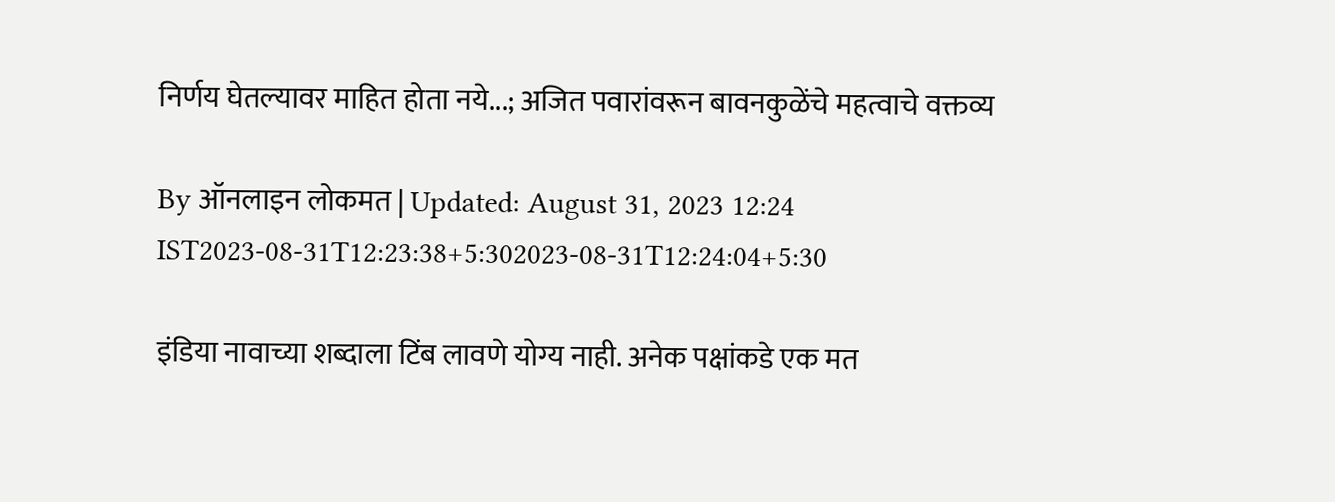निर्णय घेतल्यावर माहित होता नये...; अजित पवारांवरून बावनकुळेंचे महत्वाचे वक्तव्य

By ऑनलाइन लोकमत | Updated: August 31, 2023 12:24 IST2023-08-31T12:23:38+5:302023-08-31T12:24:04+5:30

इंडिया नावाच्या शब्दाला टिंब लावणे योग्य नाही. अनेक पक्षांकडे एक मत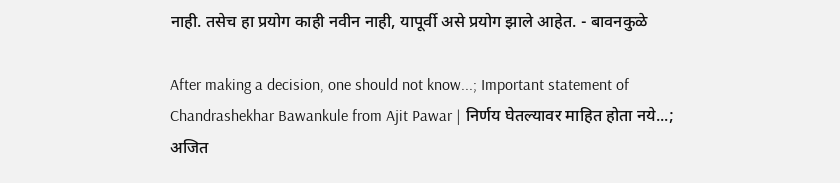नाही. तसेच हा प्रयोग काही नवीन नाही, यापूर्वी असे प्रयोग झाले आहेत. - बावनकुळे

After making a decision, one should not know...; Important statement of Chandrashekhar Bawankule from Ajit Pawar | निर्णय घेतल्यावर माहित होता नये...; अजित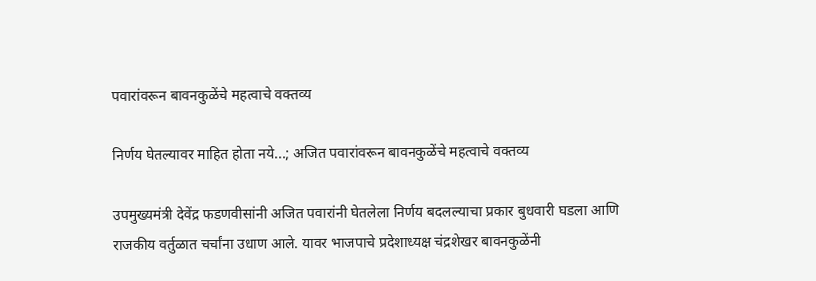पवारांवरून बावनकुळेंचे महत्वाचे वक्तव्य

निर्णय घेतल्यावर माहित होता नये...; अजित पवारांवरून बावनकुळेंचे महत्वाचे वक्तव्य

उपमुख्यमंत्री देवेंद्र फडणवीसांनी अजित पवारांनी घेतलेला निर्णय बदलल्याचा प्रकार बुधवारी घडला आणि राजकीय वर्तुळात चर्चांना उधाण आले. यावर भाजपाचे प्रदेशाध्यक्ष चंद्रशेखर बावनकुळेंनी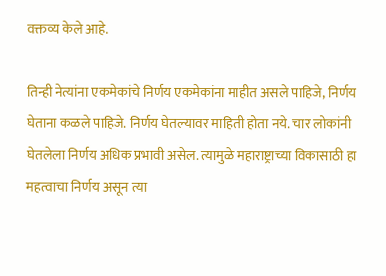वक्तव्य केले आहे.

तिन्ही नेत्यांना एकमेकांचे निर्णय एकमेकांना माहीत असले पाहिजे, निर्णय घेताना कळले पाहिजे. निर्णय घेतल्यावर माहिती होता नये. चार लोकांनी घेतलेला निर्णय अधिक प्रभावी असेल. त्यामुळे महाराष्ट्राच्या विकासाठी हा महत्वाचा निर्णय असून त्या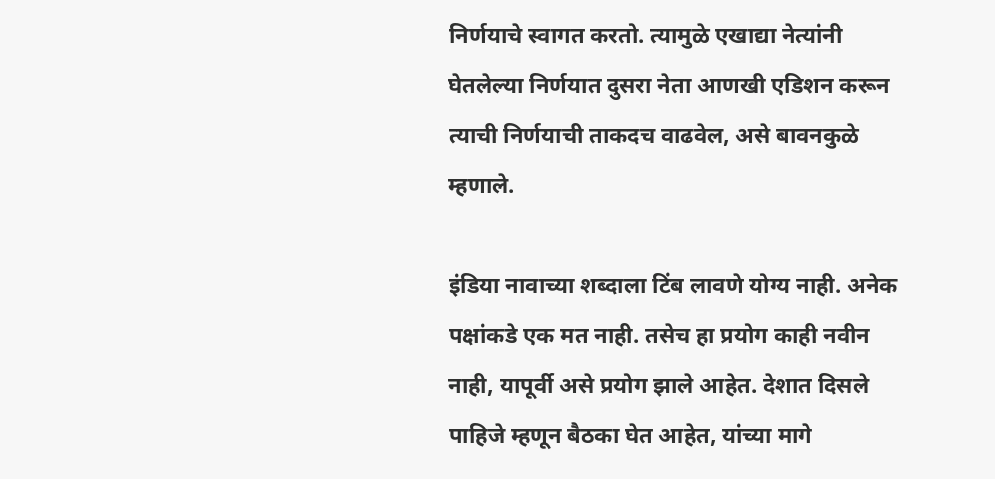निर्णयाचे स्वागत करतो. त्यामुळे एखाद्या नेत्यांनी घेतलेल्या निर्णयात दुसरा नेता आणखी एडिशन करून त्याची निर्णयाची ताकदच वाढवेल, असे बावनकुळे म्हणाले.

इंडिया नावाच्या शब्दाला टिंब लावणे योग्य नाही. अनेक पक्षांकडे एक मत नाही. तसेच हा प्रयोग काही नवीन नाही, यापूर्वी असे प्रयोग झाले आहेत. देशात दिसले पाहिजे म्हणून बैठका घेत आहेत, यांच्या मागे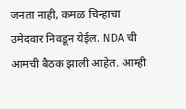जनता नाही, कमळ चिन्हाचा उमेदवार निवडून येईल. NDA ची आमची बैठक झाली आहेत. आम्ही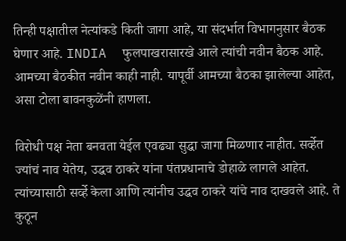तिन्ही पक्षातील नेत्यांकडे किती जागा आहे, या संदर्भात विभागनुसार बैठक घेणार आहे. INDIA  फुलपाखरासारखे आले त्यांची नवीन बैठक आहे. आमच्या बैठकीत नवीन काही नाही. यापूर्वी आमच्या बैठका झालेल्या आहेत, असा टोला बावनकुळेंनी हाणला.

विरोधी पक्ष नेता बनवता येईल एवढ्या सुद्धा जागा मिळणार नाहीत. सर्व्हेत ज्यांचं नाव येतेय, उद्धव ठाकरे यांना पंतप्रधानाचे डोहाळे लागले आहेत. त्यांच्यासाठी सर्व्हे केला आणि त्यांनीच उद्धव ठाकरे यांचे नाव दाखवले आहे. ते कुठून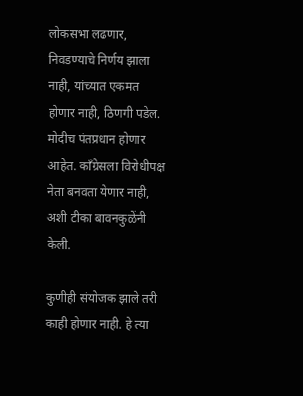लोकसभा लढणार, निवडण्याचे निर्णय झाला नाही, यांच्यात एकमत होणार नाही, ठिणगी पडेल. मोदीच पंतप्रधान होणार आहेत. काँग्रेसला विरोधीपक्ष नेता बनवता येणार नाही, अशी टीका बावनकुळेंनी केली.

कुणीही संयोजक झाले तरी काही होणार नाही. हे त्या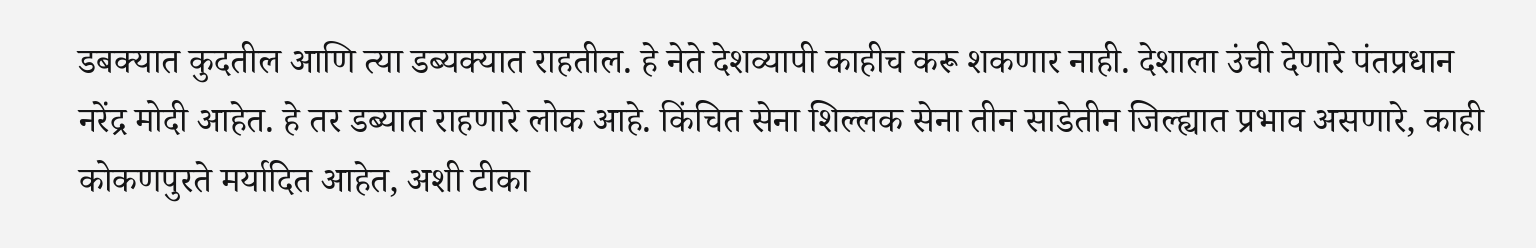डबक्यात कुदतील आणि त्या डब्यक्यात राहतील. हे नेते देशव्यापी काहीच करू शकणार नाही. देशाला उंची देणारे पंतप्रधान नरेंद्र मोदी आहेत. हे तर डब्यात राहणारे लोक आहे. किंचित सेना शिल्लक सेना तीन साडेतीन जिल्ह्यात प्रभाव असणारे, काही कोकणपुरते मर्यादित आहेत, अशी टीका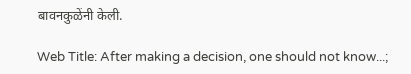बावनकुळेंनी केली.

Web Title: After making a decision, one should not know...;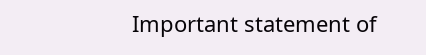Important statement of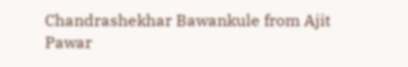Chandrashekhar Bawankule from Ajit Pawar